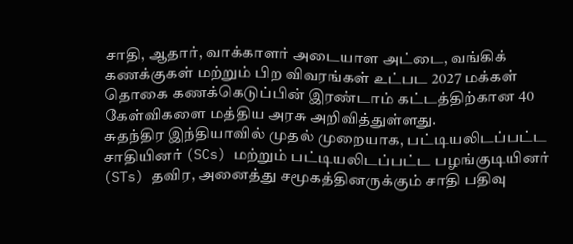சாதி, ஆதார், வாக்காளர் அடையாள அட்டை, வங்கிக் கணக்குகள் மற்றும் பிற விவரங்கள் உட்பட 2027 மக்கள் தொகை கணக்கெடுப்பின் இரண்டாம் கட்டத்திற்கான 40 கேள்விகளை மத்திய அரசு அறிவித்துள்ளது.
சுதந்திர இந்தியாவில் முதல் முறையாக, பட்டியலிடப்பட்ட சாதியினர் (SCs) மற்றும் பட்டியலிடப்பட்ட பழங்குடியினர் (STs) தவிர, அனைத்து சமூகத்தினருக்கும் சாதி பதிவு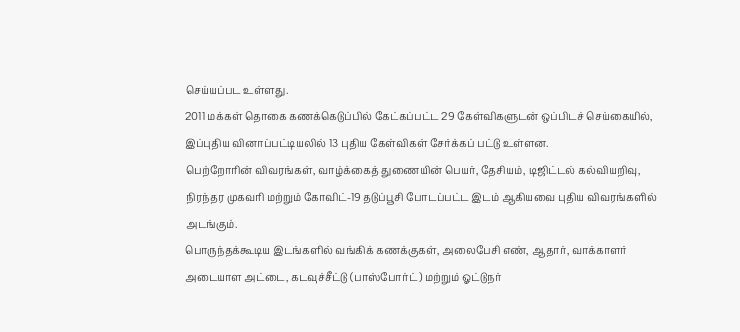செய்யப்பட உள்ளது.
2011 மக்கள் தொகை கணக்கெடுப்பில் கேட்கப்பட்ட 29 கேள்விகளுடன் ஒப்பிடச் செய்கையில், இப்புதிய வினாப்பட்டியலில் 13 புதிய கேள்விகள் சேர்க்கப் பட்டு உள்ளன.
பெற்றோரின் விவரங்கள், வாழ்க்கைத் துணையின் பெயர், தேசியம், டிஜிட்டல் கல்வியறிவு, நிரந்தர முகவரி மற்றும் கோவிட்-19 தடுப்பூசி போடப்பட்ட இடம் ஆகியவை புதிய விவரங்களில் அடங்கும்.
பொருந்தக்கூடிய இடங்களில் வங்கிக் கணக்குகள், அலைபேசி எண், ஆதார், வாக்காளர் அடையாள அட்டை, கடவுச்சீட்டு (பாஸ்போர்ட்) மற்றும் ஓட்டுநர்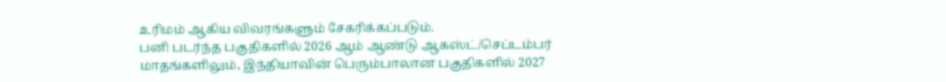உரிமம் ஆகிய விவரங்களும் சேகரிக்கப்படும்.
பனி படர்ந்த பகுதிகளில் 2026 ஆம் ஆண்டு ஆகஸ்ட்/செப்டம்பர் மாதங்களிலும், இந்தியாவின் பெரும்பாலான பகுதிகளில் 2027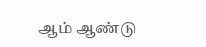ஆம் ஆண்டு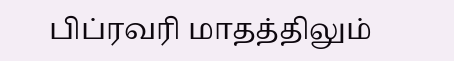பிப்ரவரி மாதத்திலும்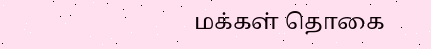மக்கள் தொகை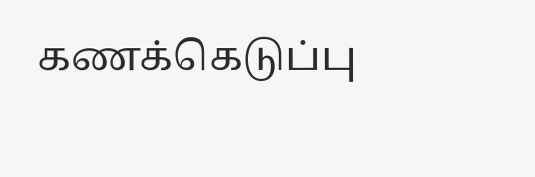கணக்கெடுப்பு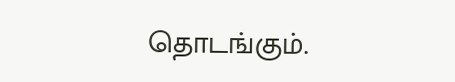தொடங்கும்.